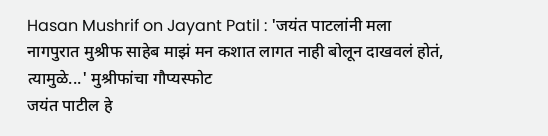Hasan Mushrif on Jayant Patil : 'जयंत पाटलांनी मला नागपुरात मुश्रीफ साहेब माझं मन कशात लागत नाही बोलून दाखवलं होतं, त्यामुळे...' मुश्रीफांचा गौप्यस्फोट
जयंत पाटील हे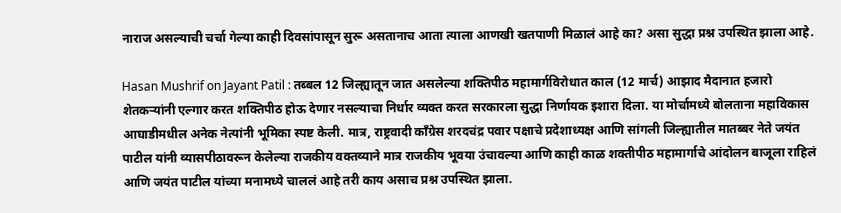नाराज असल्याची चर्चा गेल्या काही दिवसांपासून सुरू असतानाच आता त्याला आणखी खतपाणी मिळालं आहे का? असा सुद्धा प्रश्न उपस्थित झाला आहे.

Hasan Mushrif on Jayant Patil : तब्बल 12 जिल्ह्यातून जात असलेल्या शक्तिपीठ महामार्गविरोधात काल (12 मार्च) आझाद मैदानात हजारो शेतकऱ्यांनी एल्गार करत शक्तिपीठ होऊ देणार नसल्याचा निर्धार व्यक्त करत सरकारला सुद्धा निर्णायक इशारा दिला. या मोर्चामध्ये बोलताना महाविकास आघाडीमधील अनेक नेत्यांनी भूमिका स्पष्ट केली. मात्र, राष्ट्रवादी काँग्रेस शरदचंद्र पवार पक्षाचे प्रदेशाध्यक्ष आणि सांगली जिल्ह्यातील मातब्बर नेते जयंत पाटील यांनी व्यासपीठावरून केलेल्या राजकीय वक्तव्याने मात्र राजकीय भूवया उंचावल्या आणि काही काळ शक्तीपीठ महामार्गाचे आंदोलन बाजूला राहिलं आणि जयंत पाटील यांच्या मनामध्ये चाललं आहे तरी काय असाच प्रश्न उपस्थित झाला.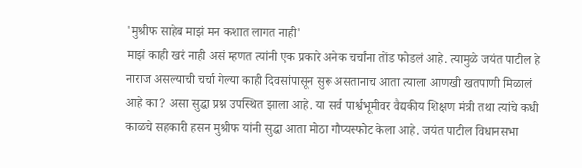'मुश्रीफ साहेब माझं मन कशात लागत नाही'
माझं काही खरं नाही असं म्हणत त्यांनी एक प्रकारे अनेक चर्चांना तोंड फोडलं आहे. त्यामुळे जयंत पाटील हे नाराज असल्याची चर्चा गेल्या काही दिवसांपासून सुरू असतानाच आता त्याला आणखी खतपाणी मिळालं आहे का? असा सुद्धा प्रश्न उपस्थित झाला आहे. या सर्व पार्श्वभूमीवर वैद्यकीय शिक्षण मंत्री तथा त्यांचे कधी काळचे सहकारी हसन मुश्रीफ यांनी सुद्धा आता मोठा गौप्यस्फोट केला आहे. जयंत पाटील विधानसभा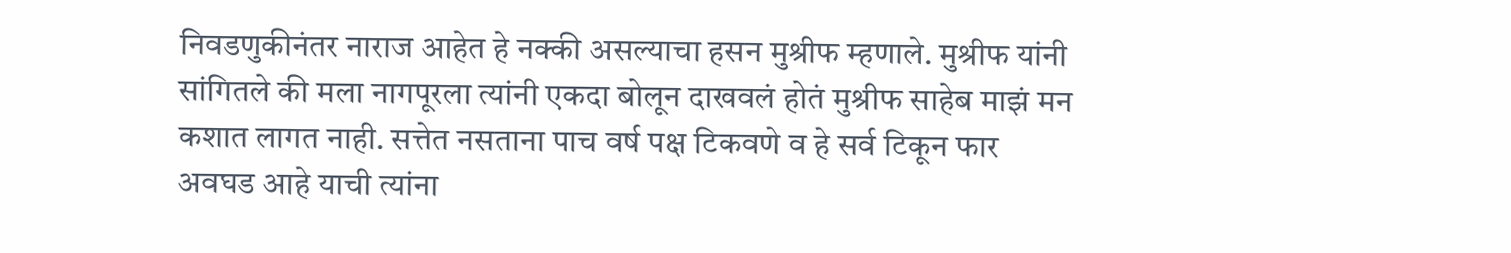निवडणुकीनंतर नाराज आहेत हे नक्की असल्याचा हसन मुश्रीफ म्हणाले. मुश्रीफ यांनी सांगितले की मला नागपूरला त्यांनी एकदा बोलून दाखवलं होतं मुश्रीफ साहेब माझं मन कशात लागत नाही. सत्तेत नसताना पाच वर्ष पक्ष टिकवणे व हे सर्व टिकून फार अवघड आहे याची त्यांना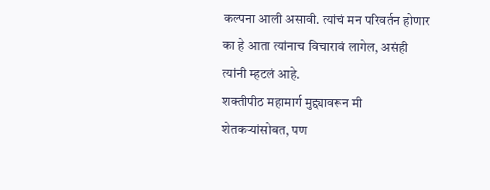कल्पना आली असावी. त्यांचं मन परिवर्तन होणार का हे आता त्यांनाच विचारावं लागेल, असंही त्यांनी म्हटलं आहे.
शक्तीपीठ महामार्ग मुद्द्यावरून मी शेतकऱ्यांसोबत, पण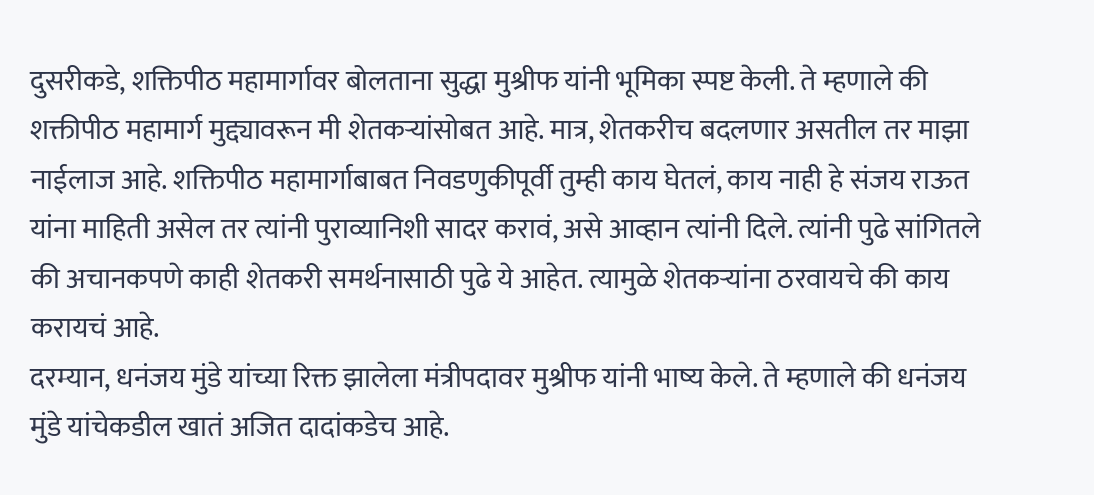दुसरीकडे, शक्तिपीठ महामार्गावर बोलताना सुद्धा मुश्रीफ यांनी भूमिका स्पष्ट केली. ते म्हणाले की शक्तीपीठ महामार्ग मुद्द्यावरून मी शेतकऱ्यांसोबत आहे. मात्र, शेतकरीच बदलणार असतील तर माझा नाईलाज आहे. शक्तिपीठ महामार्गाबाबत निवडणुकीपूर्वी तुम्ही काय घेतलं, काय नाही हे संजय राऊत यांना माहिती असेल तर त्यांनी पुराव्यानिशी सादर करावं, असे आव्हान त्यांनी दिले. त्यांनी पुढे सांगितले की अचानकपणे काही शेतकरी समर्थनासाठी पुढे ये आहेत. त्यामुळे शेतकऱ्यांना ठरवायचे की काय करायचं आहे.
दरम्यान, धनंजय मुंडे यांच्या रिक्त झालेला मंत्रीपदावर मुश्रीफ यांनी भाष्य केले. ते म्हणाले की धनंजय मुंडे यांचेकडील खातं अजित दादांकडेच आहे.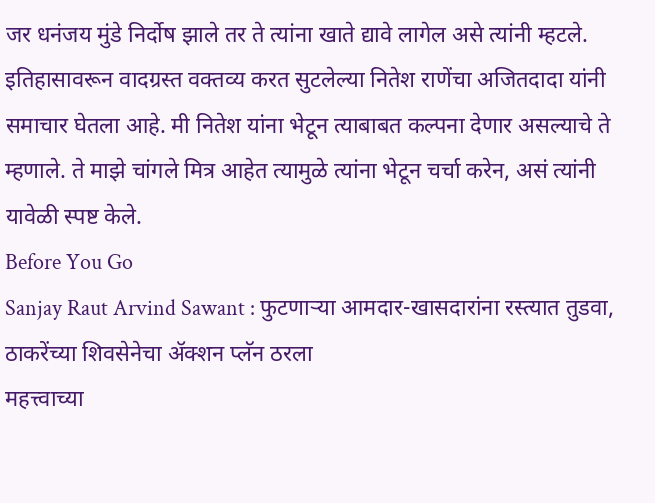जर धनंजय मुंडे निर्दोष झाले तर ते त्यांना खाते द्यावे लागेल असे त्यांनी म्हटले. इतिहासावरून वादग्रस्त वक्तव्य करत सुटलेल्या नितेश राणेंचा अजितदादा यांनी समाचार घेतला आहे. मी नितेश यांना भेटून त्याबाबत कल्पना देणार असल्याचे ते म्हणाले. ते माझे चांगले मित्र आहेत त्यामुळे त्यांना भेटून चर्चा करेन, असं त्यांनी यावेळी स्पष्ट केले.
Before You Go
Sanjay Raut Arvind Sawant : फुटणाऱ्या आमदार-खासदारांना रस्त्यात तुडवा, ठाकरेंच्या शिवसेनेचा ॲक्शन प्लॅन ठरला
महत्त्वाच्या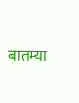बातम्या